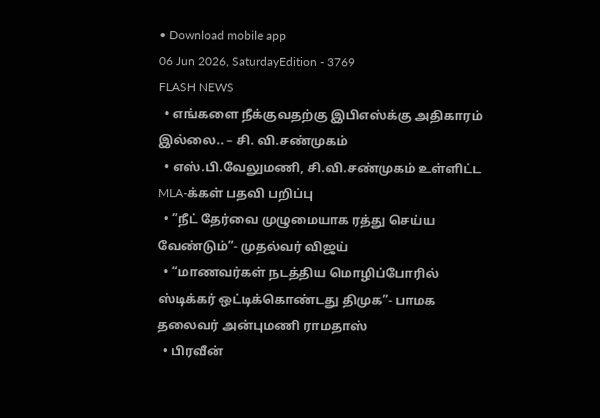• Download mobile app
06 Jun 2026, SaturdayEdition - 3769
FLASH NEWS
  • எங்களை நீக்குவதற்கு இபிஎஸ்க்கு அதிகாரம் இல்லை.. – சி. வி.சண்முகம்
  • எஸ்.பி.வேலுமணி, சி.வி.சண்முகம் உள்ளிட்ட MLA-க்கள் பதவி பறிப்பு
  • ”நீட் தேர்வை முழுமையாக ரத்து செய்ய வேண்டும்”- முதல்வர் விஜய்
  • “மாணவர்கள் நடத்திய மொழிப்போரில் ஸ்டிக்கர் ஒட்டிக்கொண்டது திமுக”- பாமக தலைவர் அன்புமணி ராமதாஸ்
  • பிரவீன்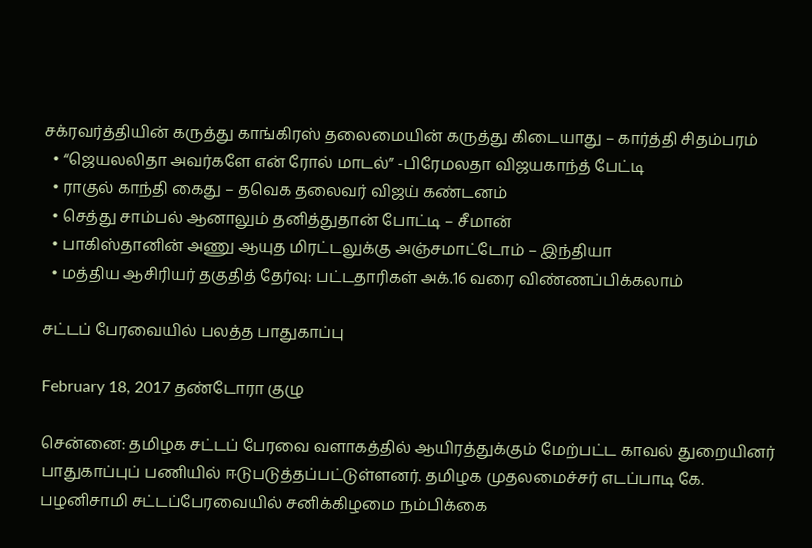சக்ரவர்த்தியின் கருத்து காங்கிரஸ் தலைமையின் கருத்து கிடையாது – கார்த்தி சிதம்பரம்
  • “ஜெயலலிதா அவர்களே என் ரோல் மாடல்” -பிரேமலதா விஜயகாந்த் பேட்டி
  • ராகுல் காந்தி கைது – தவெக தலைவர் விஜய் கண்டனம்
  • செத்து சாம்பல் ஆனாலும் தனித்துதான் போட்டி – சீமான்
  • பாகிஸ்தானின் அணு ஆயுத மிரட்டலுக்கு அஞ்சமாட்டோம் – இந்தியா
  • மத்திய ஆசிரியர் தகுதித் தேர்வு: பட்டதாரிகள் அக்.16 வரை விண்ணப்பிக்கலாம்

சட்டப் பேரவையில் பலத்த பாதுகாப்பு

February 18, 2017 தண்டோரா குழு

சென்னை: தமிழக சட்டப் பேரவை வளாகத்தில் ஆயிரத்துக்கும் மேற்பட்ட காவல் துறையினர் பாதுகாப்புப் பணியில் ஈடுபடுத்தப்பட்டுள்ளனர். தமிழக முதலமைச்சர் எடப்பாடி கே. பழனிசாமி சட்டப்பேரவையில் சனிக்கிழமை நம்பிக்கை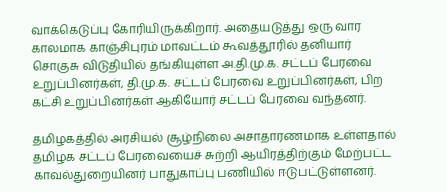வாக்கெடுப்பு கோரியிருக்கிறார். அதையடுத்து ஒரு வார காலமாக காஞ்சிபுரம் மாவட்டம் கூவத்தூரில் தனியார் சொகுசு விடுதியில் தங்கியுள்ள அ.தி.மு.க. சட்டப் பேரவை உறுப்பினர்கள், தி.மு.க. சட்டப் பேரவை உறுப்பினர்கள், பிற கட்சி உறுப்பினர்கள் ஆகியோர் சட்டப் பேரவை வந்தனர்.

தமிழகத்தில் அரசியல் சூழ்நிலை அசாதாரணமாக உள்ளதால் தமிழக சட்டப் பேரவையைச் சுற்றி ஆயிரத்திற்கும் மேற்பட்ட காவல்துறையினர் பாதுகாப்பு பணியில் ஈடுபட்டுள்ளனர்.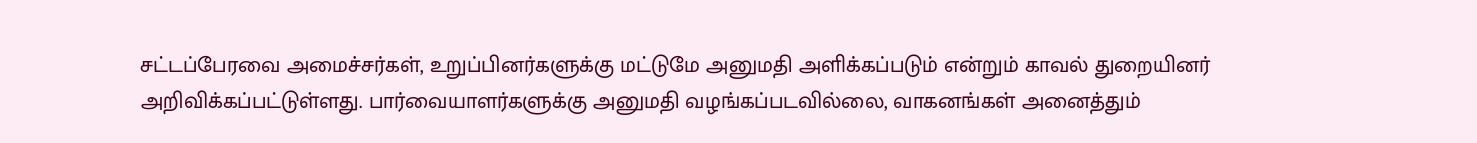சட்டப்பேரவை அமைச்சர்கள், உறுப்பினர்களுக்கு மட்டுமே அனுமதி அளிக்கப்படும் என்றும் காவல் துறையினர் அறிவிக்கப்பட்டுள்ளது. பார்வையாளர்களுக்கு அனுமதி வழங்கப்படவில்லை, வாகனங்கள் அனைத்தும்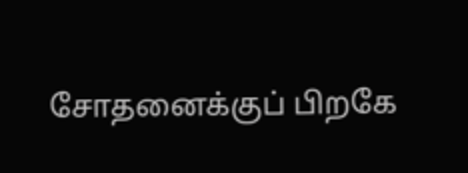சோதனைக்குப் பிறகே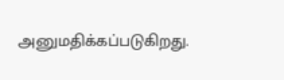அனுமதிக்கப்படுகிறது.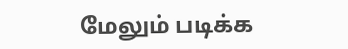மேலும் படிக்க